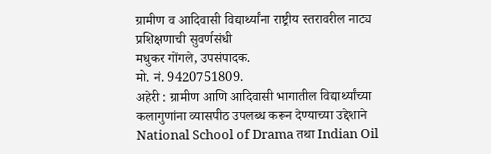ग्रामीण व आदिवासी विद्यार्थ्यांना राष्ट्रीय स्तरावरील नाट्य प्रशिक्षणाची सुवर्णसंधी
मधुकर गोंगले, उपसंपादक.
मो. नं. 9420751809.
अहेरी : ग्रामीण आणि आदिवासी भागातील विद्यार्थ्यांच्या कलागुणांना व्यासपीठ उपलब्ध करून देण्याच्या उद्देशाने National School of Drama तथा Indian Oil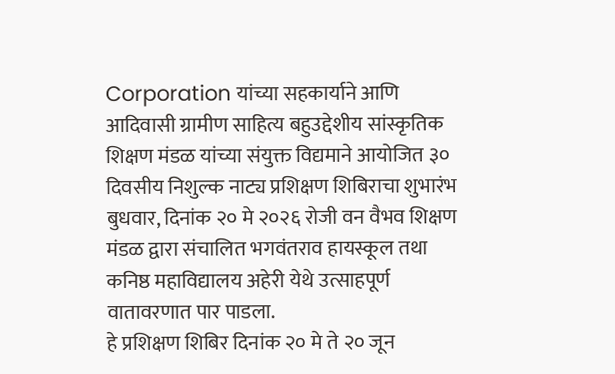Corporation यांच्या सहकार्याने आणि आदिवासी ग्रामीण साहित्य बहुउद्देशीय सांस्कृतिक शिक्षण मंडळ यांच्या संयुक्त विद्यमाने आयोजित ३० दिवसीय निशुल्क नाट्य प्रशिक्षण शिबिराचा शुभारंभ बुधवार, दिनांक २० मे २०२६ रोजी वन वैभव शिक्षण मंडळ द्वारा संचालित भगवंतराव हायस्कूल तथा कनिष्ठ महाविद्यालय अहेरी येथे उत्साहपूर्ण वातावरणात पार पाडला.
हे प्रशिक्षण शिबिर दिनांक २० मे ते २० जून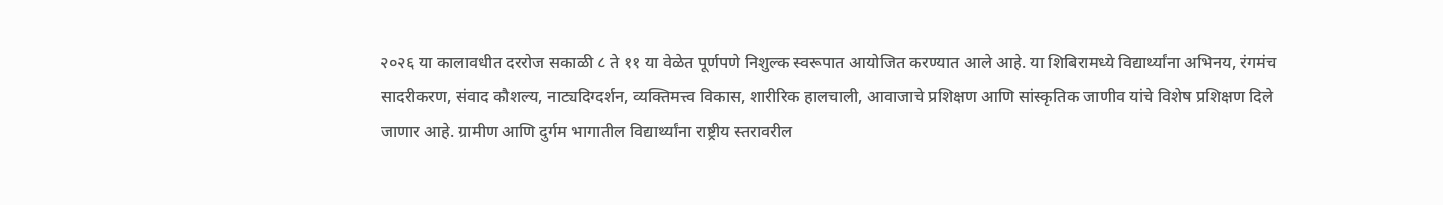२०२६ या कालावधीत दररोज सकाळी ८ ते ११ या वेळेत पूर्णपणे निशुल्क स्वरूपात आयोजित करण्यात आले आहे. या शिबिरामध्ये विद्यार्थ्यांना अभिनय, रंगमंच सादरीकरण, संवाद कौशल्य, नाट्यदिग्दर्शन, व्यक्तिमत्त्व विकास, शारीरिक हालचाली, आवाजाचे प्रशिक्षण आणि सांस्कृतिक जाणीव यांचे विशेष प्रशिक्षण दिले जाणार आहे. ग्रामीण आणि दुर्गम भागातील विद्यार्थ्यांना राष्ट्रीय स्तरावरील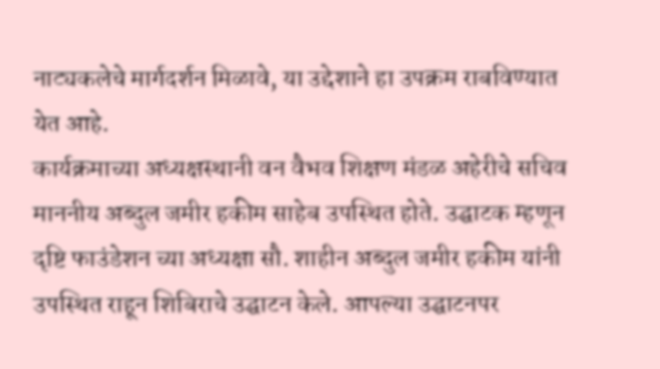नाट्यकलेचे मार्गदर्शन मिळावे, या उद्देशाने हा उपक्रम राबविण्यात येत आहे.
कार्यक्रमाच्या अध्यक्षस्थानी वन वैभव शिक्षण मंडळ अहेरीचे सचिव माननीय अब्दुल जमीर हकीम साहेब उपस्थित होते. उद्घाटक म्हणून दृष्टि फाउंडेशन च्या अध्यक्षा सौ. शाहीन अब्दुल जमीर हकीम यांनी उपस्थित राहून शिबिराचे उद्घाटन केले. आपल्या उद्घाटनपर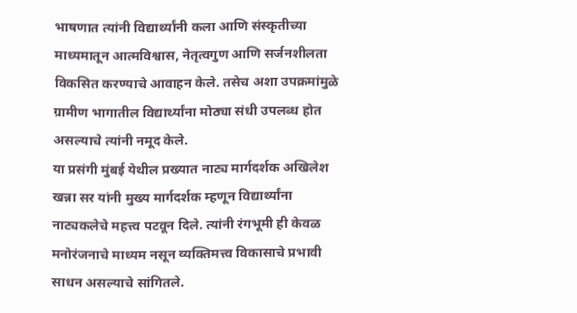भाषणात त्यांनी विद्यार्थ्यांनी कला आणि संस्कृतीच्या माध्यमातून आत्मविश्वास, नेतृत्वगुण आणि सर्जनशीलता विकसित करण्याचे आवाहन केले. तसेच अशा उपक्रमांमुळे ग्रामीण भागातील विद्यार्थ्यांना मोठ्या संधी उपलब्ध होत असल्याचे त्यांनी नमूद केले.
या प्रसंगी मुंबई येथील प्रख्यात नाट्य मार्गदर्शक अखिलेश खन्ना सर यांनी मुख्य मार्गदर्शक म्हणून विद्यार्थ्यांना नाट्यकलेचे महत्त्व पटवून दिले. त्यांनी रंगभूमी ही केवळ मनोरंजनाचे माध्यम नसून व्यक्तिमत्त्व विकासाचे प्रभावी साधन असल्याचे सांगितले.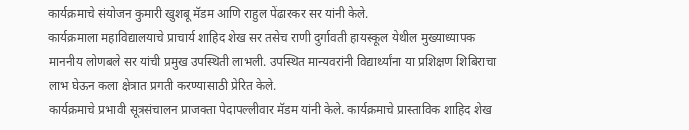कार्यक्रमाचे संयोजन कुमारी खुशबू मॅडम आणि राहुल पेंढारकर सर यांनी केले.
कार्यक्रमाला महाविद्यालयाचे प्राचार्य शाहिद शेख सर तसेच राणी दुर्गावती हायस्कूल येथील मुख्याध्यापक माननीय लोणबले सर यांची प्रमुख उपस्थिती लाभली. उपस्थित मान्यवरांनी विद्यार्थ्यांना या प्रशिक्षण शिबिराचा लाभ घेऊन कला क्षेत्रात प्रगती करण्यासाठी प्रेरित केले.
कार्यक्रमाचे प्रभावी सूत्रसंचालन प्राजक्ता पेदापल्लीवार मॅडम यांनी केले. कार्यक्रमाचे प्रास्ताविक शाहिद शेख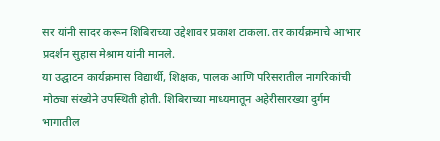सर यांनी सादर करून शिबिराच्या उद्देशावर प्रकाश टाकला. तर कार्यक्रमाचे आभार प्रदर्शन सुहास मेश्राम यांनी मानले.
या उद्घाटन कार्यक्रमास विद्यार्थी, शिक्षक, पालक आणि परिसरातील नागरिकांची मोठ्या संख्येने उपस्थिती होती. शिबिराच्या माध्यमातून अहेरीसारख्या दुर्गम भागातील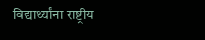विद्यार्थ्यांना राष्ट्रीय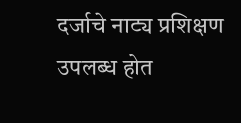दर्जाचे नाट्य प्रशिक्षण उपलब्ध होत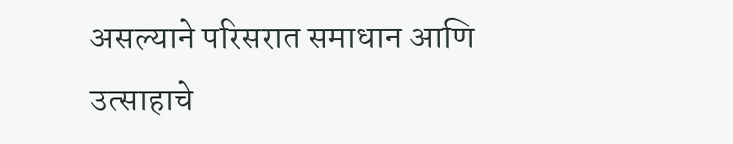असल्याने परिसरात समाधान आणि उत्साहाचे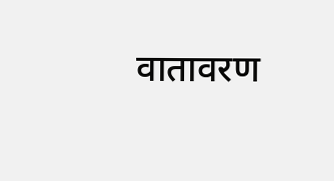वातावरण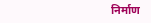निर्माण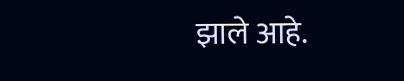झाले आहे.